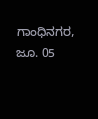ಗಾಂಧಿನಗರ, ಜೂ. 05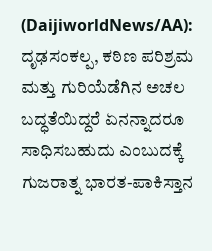(DaijiworldNews/AA): ದೃಢಸಂಕಲ್ಪ, ಕಠಿಣ ಪರಿಶ್ರಮ ಮತ್ತು ಗುರಿಯೆಡೆಗಿನ ಅಚಲ ಬದ್ಧತೆಯಿದ್ದರೆ ಏನನ್ನಾದರೂ ಸಾಧಿಸಬಹುದು ಎಂಬುದಕ್ಕೆ ಗುಜರಾತ್ನ ಭಾರತ-ಪಾಕಿಸ್ತಾನ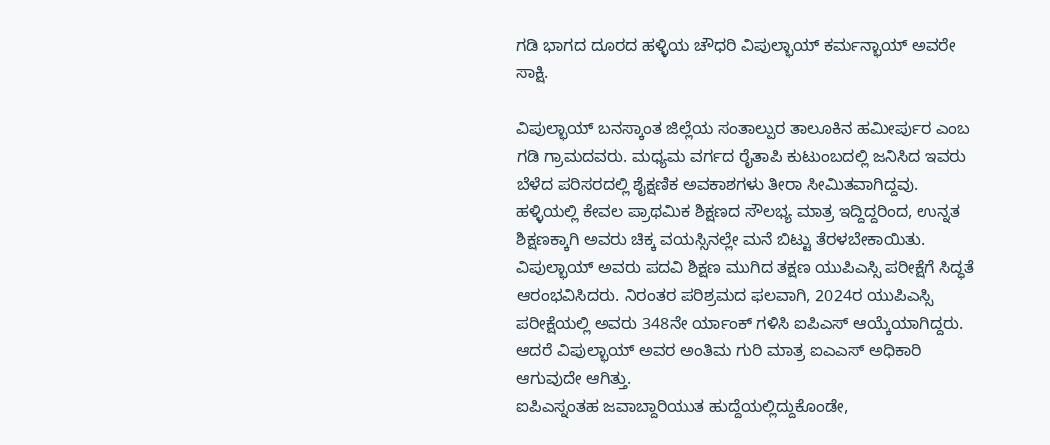ಗಡಿ ಭಾಗದ ದೂರದ ಹಳ್ಳಿಯ ಚೌಧರಿ ವಿಪುಲ್ಭಾಯ್ ಕರ್ಮನ್ಭಾಯ್ ಅವರೇ ಸಾಕ್ಷಿ.

ವಿಪುಲ್ಭಾಯ್ ಬನಸ್ಕಾಂತ ಜಿಲ್ಲೆಯ ಸಂತಾಲ್ಪುರ ತಾಲೂಕಿನ ಹಮೀರ್ಪುರ ಎಂಬ ಗಡಿ ಗ್ರಾಮದವರು. ಮಧ್ಯಮ ವರ್ಗದ ರೈತಾಪಿ ಕುಟುಂಬದಲ್ಲಿ ಜನಿಸಿದ ಇವರು ಬೆಳೆದ ಪರಿಸರದಲ್ಲಿ ಶೈಕ್ಷಣಿಕ ಅವಕಾಶಗಳು ತೀರಾ ಸೀಮಿತವಾಗಿದ್ದವು. ಹಳ್ಳಿಯಲ್ಲಿ ಕೇವಲ ಪ್ರಾಥಮಿಕ ಶಿಕ್ಷಣದ ಸೌಲಭ್ಯ ಮಾತ್ರ ಇದ್ದಿದ್ದರಿಂದ, ಉನ್ನತ ಶಿಕ್ಷಣಕ್ಕಾಗಿ ಅವರು ಚಿಕ್ಕ ವಯಸ್ಸಿನಲ್ಲೇ ಮನೆ ಬಿಟ್ಟು ತೆರಳಬೇಕಾಯಿತು.
ವಿಪುಲ್ಭಾಯ್ ಅವರು ಪದವಿ ಶಿಕ್ಷಣ ಮುಗಿದ ತಕ್ಷಣ ಯುಪಿಎಸ್ಸಿ ಪರೀಕ್ಷೆಗೆ ಸಿದ್ಧತೆ ಆರಂಭವಿಸಿದರು. ನಿರಂತರ ಪರಿಶ್ರಮದ ಫಲವಾಗಿ, 2024ರ ಯುಪಿಎಸ್ಸಿ ಪರೀಕ್ಷೆಯಲ್ಲಿ ಅವರು 348ನೇ ರ್ಯಾಂಕ್ ಗಳಿಸಿ ಐಪಿಎಸ್ ಆಯ್ಕೆಯಾಗಿದ್ದರು. ಆದರೆ ವಿಪುಲ್ಭಾಯ್ ಅವರ ಅಂತಿಮ ಗುರಿ ಮಾತ್ರ ಐಎಎಸ್ ಅಧಿಕಾರಿ ಆಗುವುದೇ ಆಗಿತ್ತು.
ಐಪಿಎಸ್ನಂತಹ ಜವಾಬ್ದಾರಿಯುತ ಹುದ್ದೆಯಲ್ಲಿದ್ದುಕೊಂಡೇ,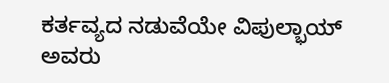ಕರ್ತವ್ಯದ ನಡುವೆಯೇ ವಿಪುಲ್ಭಾಯ್ ಅವರು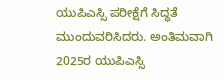ಯುಪಿಎಸ್ಸಿ ಪರೀಕ್ಷೆಗೆ ಸಿದ್ಧತೆ ಮುಂದುವರಿಸಿದರು. ಅಂತಿಮವಾಗಿ 2025ರ ಯುಪಿಎಸ್ಸಿ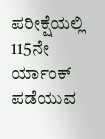ಪರೀಕ್ಷೆಯಲ್ಲಿ 115ನೇ ರ್ಯಾಂಕ್ ಪಡೆಯುವ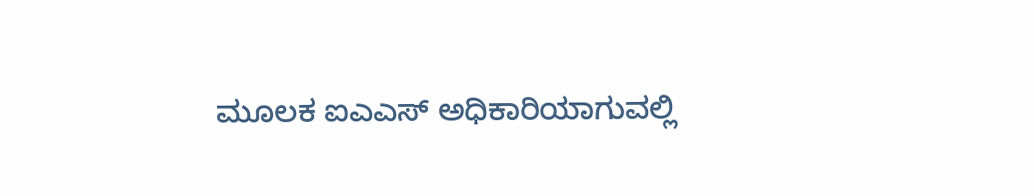ಮೂಲಕ ಐಎಎಸ್ ಅಧಿಕಾರಿಯಾಗುವಲ್ಲಿ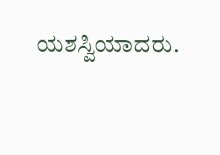ಯಶಸ್ವಿಯಾದರು.